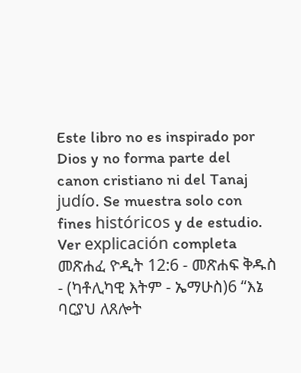Este libro no es inspirado por Dios y no forma parte del canon cristiano ni del Tanaj judío. Se muestra solo con fines históricos y de estudio. Ver explicación completa መጽሐፈ ዮዲት 12:6 - መጽሐፍ ቅዱስ - (ካቶሊካዊ እትም - ኤማሁስ)6 “እኔ ባርያህ ለጸሎት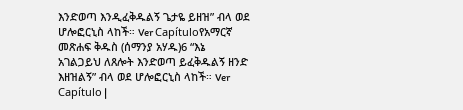እንድወጣ እንዲፈቅዱልኝ ጌታዬ ይዘዝ” ብላ ወደ ሆሎፎርኒስ ላከች። Ver Capítuloየአማርኛ መጽሐፍ ቅዱስ (ሰማንያ አሃዱ)6 “እኔ አገልጋይህ ለጸሎት እንድወጣ ይፈቅዱልኝ ዘንድ እዘዝልኝ” ብላ ወደ ሆሎፎርኒስ ላከች። Ver Capítulo |